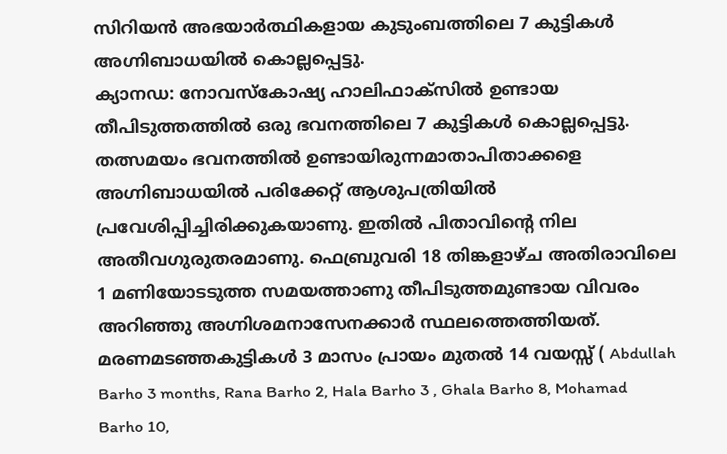സിറിയൻ അഭയാർത്ഥികളായ കുടുംബത്തിലെ 7 കുട്ടികൾ അഗ്നിബാധയിൽ കൊല്ലപ്പെട്ടു.
ക്യാനഡ: നോവസ്കോഷ്യ ഹാലിഫാക്സിൽ ഉണ്ടായ തീപിടുത്തത്തിൽ ഒരു ഭവനത്തിലെ 7 കുട്ടികൾ കൊല്ലപ്പെട്ടു. തത്സമയം ഭവനത്തിൽ ഉണ്ടായിരുന്നമാതാപിതാക്കളെ അഗ്നിബാധയിൽ പരിക്കേറ്റ് ആശുപത്രിയിൽ പ്രവേശിപ്പിച്ചിരിക്കുകയാണു. ഇതിൽ പിതാവിന്റെ നില അതീവഗുരുതരമാണു. ഫെബ്രുവരി 18 തിങ്കളാഴ്ച അതിരാവിലെ 1 മണിയോടടുത്ത സമയത്താണു തീപിടുത്തമുണ്ടായ വിവരം അറിഞ്ഞു അഗ്നിശമനാസേനക്കാർ സ്ഥലത്തെത്തിയത്. മരണമടഞ്ഞകുട്ടികൾ 3 മാസം പ്രായം മുതൽ 14 വയസ്സ് ( Abdullah Barho 3 months, Rana Barho 2, Hala Barho 3 , Ghala Barho 8, Mohamad Barho 10,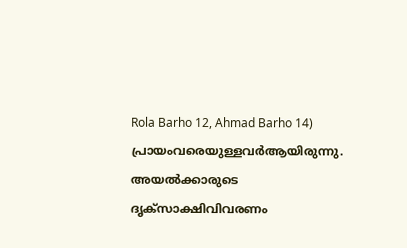Rola Barho 12, Ahmad Barho 14) പ്രായംവരെയുള്ളവർആയിരുന്നു. അയൽക്കാരുടെ ദൃക്സാക്ഷിവിവരണം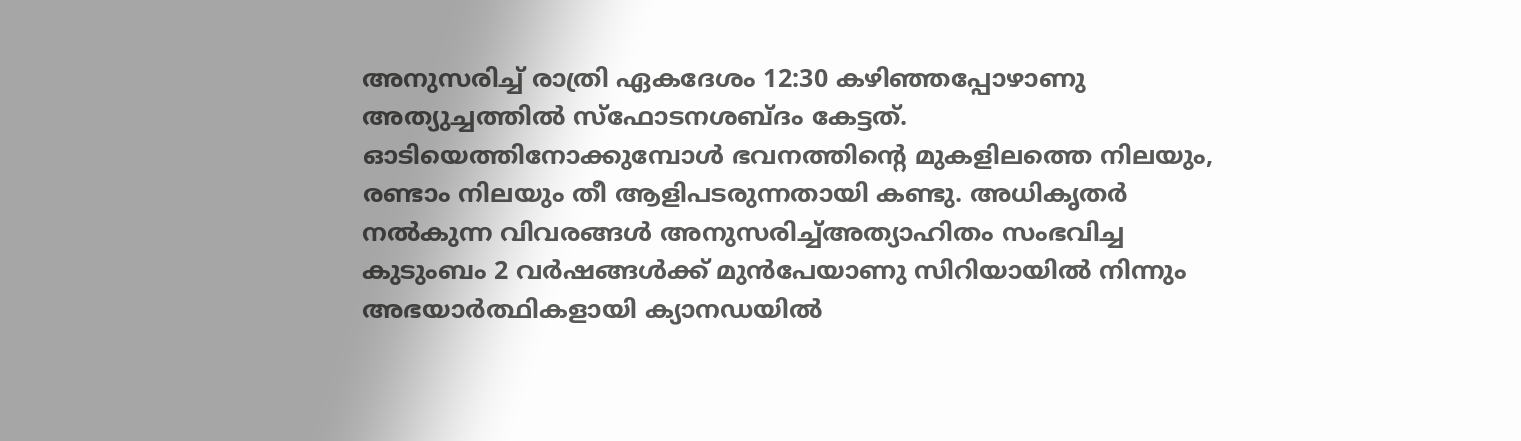അനുസരിച്ച് രാത്രി ഏകദേശം 12:30 കഴിഞ്ഞപ്പോഴാണു അത്യുച്ചത്തിൽ സ്ഫോടനശബ്ദം കേട്ടത്. ഓടിയെത്തിനോക്കുമ്പോൾ ഭവനത്തിന്റെ മുകളിലത്തെ നിലയും, രണ്ടാം നിലയും തീ ആളിപടരുന്നതായി കണ്ടു. അധികൃതർ നൽകുന്ന വിവരങ്ങൾ അനുസരിച്ച്അത്യാഹിതം സംഭവിച്ച കുടുംബം 2 വർഷങ്ങൾക്ക് മുൻപേയാണു സിറിയായിൽ നിന്നും അഭയാർത്ഥികളായി ക്യാനഡയിൽ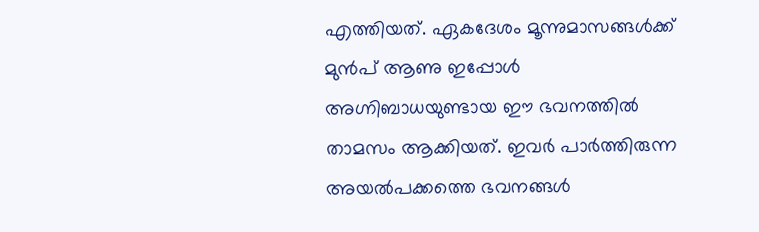എത്തിയത്. ഏകദേശം മൂന്നുമാസങ്ങൾക്ക് മുൻപ് ആണു ഇപ്പോൾ അഗ്നിബാധയുണ്ടായ ഈ ഭവനത്തിൽ താമസം ആക്കിയത്. ഇവർ പാർത്തിരുന്ന അയൽപക്കത്തെ ഭവനങ്ങൾ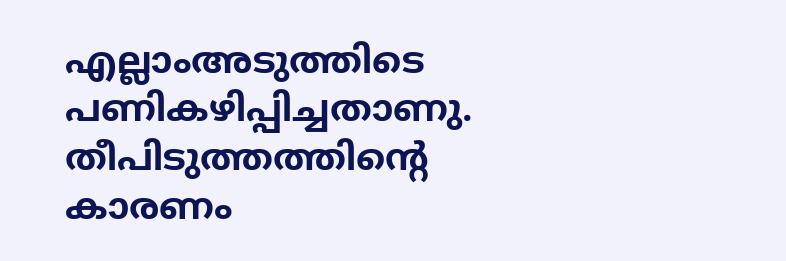എല്ലാംഅടുത്തിടെ പണികഴിപ്പിച്ചതാണു. തീപിടുത്തത്തിന്റെ കാരണം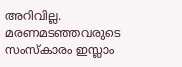അറിവില്ല. മരണമടഞ്ഞവരുടെ സംസ്കാരം ഇസ്ലാം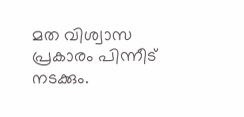മത വിശ്വാസ പ്രകാരം പിന്നീട് നടക്കും.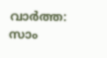വാർത്ത: സാം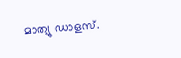മാത്യു ഡാളസ്.